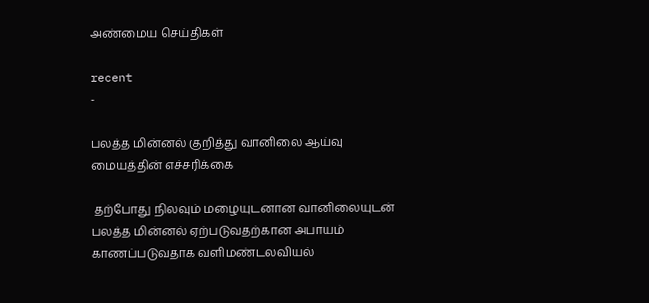அண்மைய செய்திகள்

recent
-

பலத்த மின்னல் குறித்து வானிலை ஆய்வு மையத்தின் எச்சரிக்கை

 தற்போது நிலவும் மழையுடனான வானிலையுடன் பலத்த மின்னல் ஏற்படுவதற்கான அபாயம் காணப்படுவதாக வளிமண்டலவியல்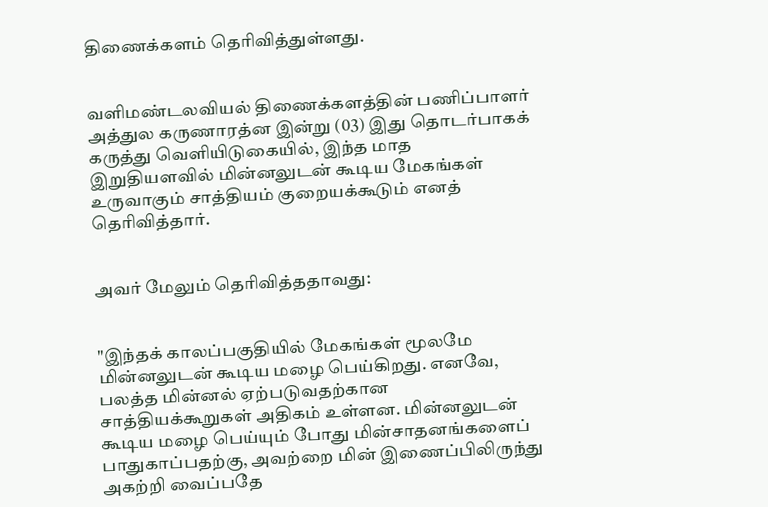திணைக்களம் தெரிவித்துள்ளது.


வளிமண்டலவியல் திணைக்களத்தின் பணிப்பாளர் அத்துல கருணாரத்ன இன்று (03) இது தொடர்பாகக் கருத்து வெளியிடுகையில், இந்த மாத இறுதியளவில் மின்னலுடன் கூடிய மேகங்கள் உருவாகும் சாத்தியம் குறையக்கூடும் எனத் தெரிவித்தார்.


அவர் மேலும் தெரிவித்ததாவது:


"இந்தக் காலப்பகுதியில் மேகங்கள் மூலமே மின்னலுடன் கூடிய மழை பெய்கிறது. எனவே, பலத்த மின்னல் ஏற்படுவதற்கான சாத்தியக்கூறுகள் அதிகம் உள்ளன. மின்னலுடன் கூடிய மழை பெய்யும் போது மின்சாதனங்களைப் பாதுகாப்பதற்கு, அவற்றை மின் இணைப்பிலிருந்து அகற்றி வைப்பதே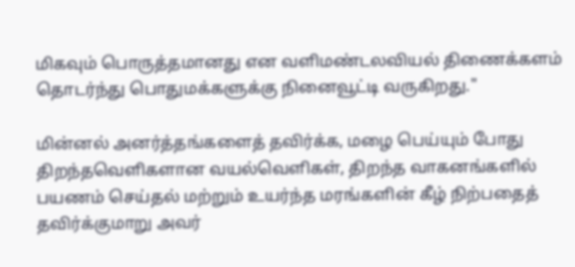மிகவும் பொருத்தமானது என வளிமண்டலவியல் திணைக்களம் தொடர்ந்து பொதுமக்களுக்கு நினைவூட்டி வருகிறது."

மின்னல் அனர்த்தங்களைத் தவிர்க்க, மழை பெய்யும் போது திறந்தவெளிகளான வயல்வெளிகள், திறந்த வாகனங்களில் பயணம் செய்தல் மற்றும் உயர்ந்த மரங்களின் கீழ் நிற்பதைத் தவிர்க்குமாறு அவர்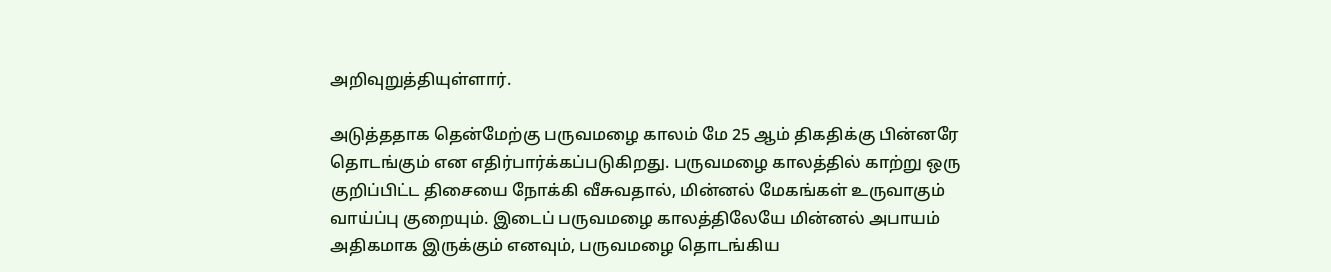அறிவுறுத்தியுள்ளார்.

அடுத்ததாக தென்மேற்கு பருவமழை காலம் மே 25 ஆம் திகதிக்கு பின்னரே தொடங்கும் என எதிர்பார்க்கப்படுகிறது. பருவமழை காலத்தில் காற்று ஒரு குறிப்பிட்ட திசையை நோக்கி வீசுவதால், மின்னல் மேகங்கள் உருவாகும் வாய்ப்பு குறையும். இடைப் பருவமழை காலத்திலேயே மின்னல் அபாயம் அதிகமாக இருக்கும் எனவும், பருவமழை தொடங்கிய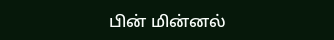பின் மின்னல்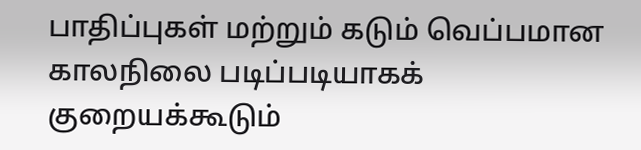பாதிப்புகள் மற்றும் கடும் வெப்பமான காலநிலை படிப்படியாகக் குறையக்கூடும்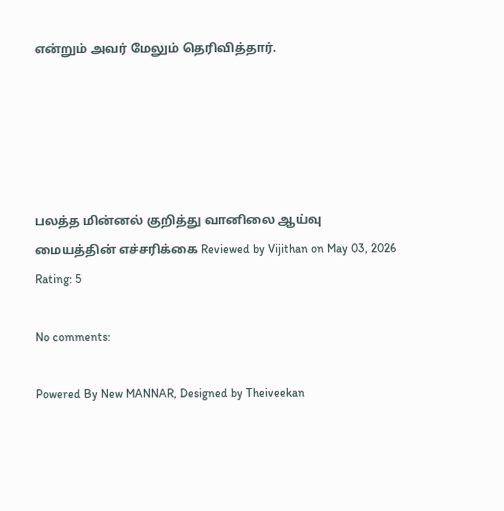என்றும் அவர் மேலும் தெரிவித்தார்.





பலத்த மின்னல் குறித்து வானிலை ஆய்வு மையத்தின் எச்சரிக்கை Reviewed by Vijithan on May 03, 2026 Rating: 5

No comments:

Powered By New MANNAR, Designed by Theiveekan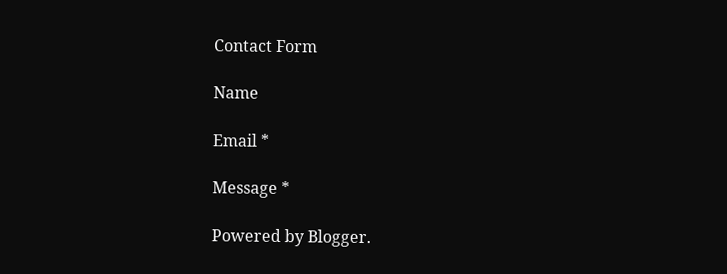Contact Form

Name

Email *

Message *

Powered by Blogger.